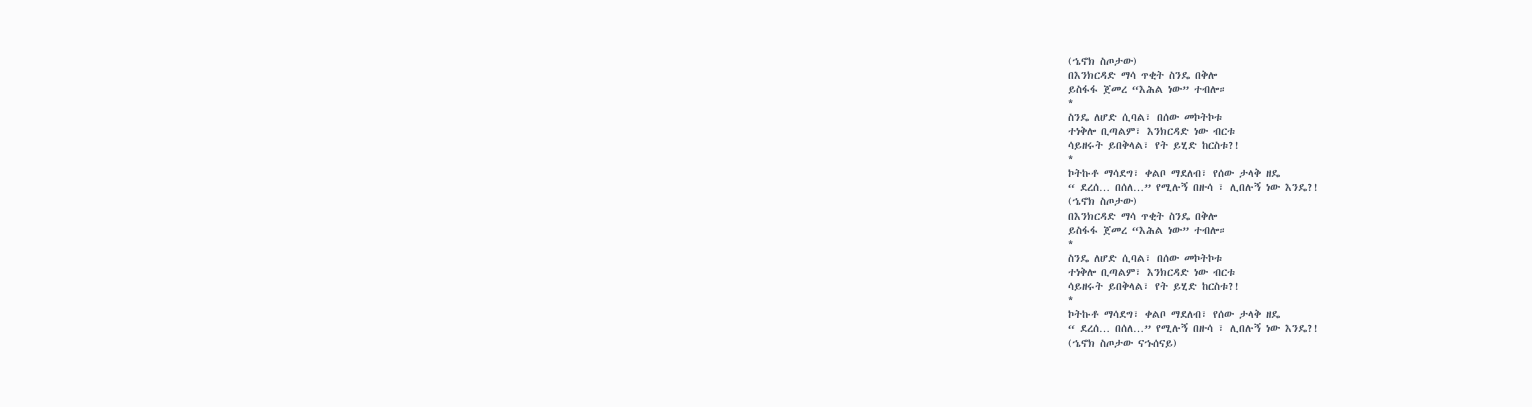(ኄኖክ ስጦታው)
በእንክርዳድ ማሳ ጥቂት ስንዴ በቅሎ
ይስፋፋ ጀመረ “እሕል ነው” ተብሎ።
*
ስንዴ ለሆድ ሲባል፣ በሰው መኮትኮቱ
ተነቅሎ ቢጣልም፣ እንክርዳድ ነው ብርቱ
ሳይዘሩት ይበቅላል፣ የት ይሂድ ከርስቱ?!
*
ኮትኩቶ ማሳደግ፣ ቀልቦ ማደለብ፣ የሰው ታላቅ ዘዴ
“ ደረሰ… በሰለ…” የሚሉኝ በዙሳ ፣ ሊበሉኝ ነው እንዴ?!
(ኄኖክ ስጦታው)
በእንክርዳድ ማሳ ጥቂት ስንዴ በቅሎ
ይስፋፋ ጀመረ “እሕል ነው” ተብሎ።
*
ስንዴ ለሆድ ሲባል፣ በሰው መኮትኮቱ
ተነቅሎ ቢጣልም፣ እንክርዳድ ነው ብርቱ
ሳይዘሩት ይበቅላል፣ የት ይሂድ ከርስቱ?!
*
ኮትኩቶ ማሳደግ፣ ቀልቦ ማደለብ፣ የሰው ታላቅ ዘዴ
“ ደረሰ… በሰለ…” የሚሉኝ በዙሳ ፣ ሊበሉኝ ነው እንዴ?!
(ኄኖክ ስጦታው ናኁሰናይ)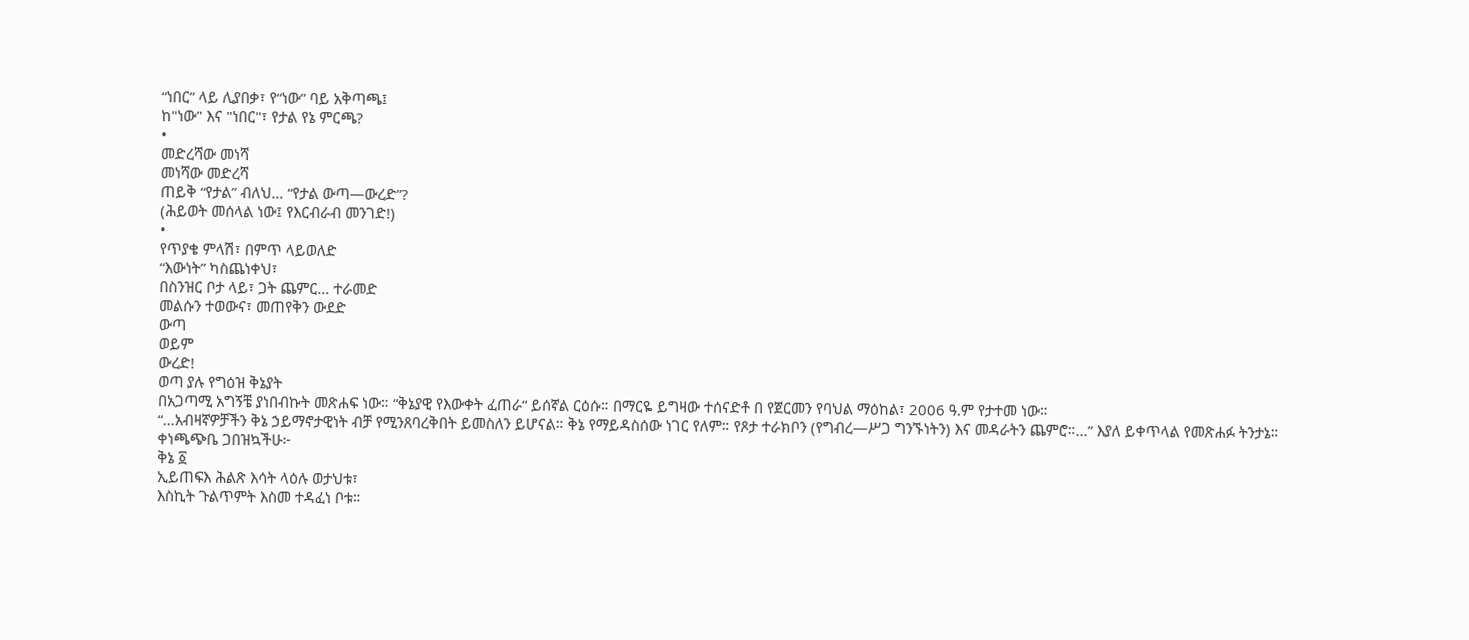“ነበር” ላይ ሊያበቃ፣ የ“ነው” ባይ አቅጣጫ፤
ከ"ነው" እና "ነበር"፣ የታል የኔ ምርጫ?
•
መድረሻው መነሻ
መነሻው መድረሻ
ጠይቅ “የታል” ብለህ… “የታል ውጣ—ውረድ”?
(ሕይወት መሰላል ነው፤ የእርብራብ መንገድ!)
•
የጥያቄ ምላሽ፣ በምጥ ላይወለድ
“እውነት” ካስጨነቀህ፣
በስንዝር ቦታ ላይ፣ ጋት ጨምር… ተራመድ
መልሱን ተወውና፣ መጠየቅን ውደድ
ውጣ
ወይም
ውረድ!
ወጣ ያሉ የግዕዝ ቅኔያት
በአጋጣሚ አግኝቼ ያነበብኩት መጽሐፍ ነው። “ቅኔያዊ የእውቀት ፈጠራ“ ይሰኛል ርዕሱ። በማርዬ ይግዛው ተሰናድቶ በ የጀርመን የባህል ማዕከል፣ 2006 ዓ.ም የታተመ ነው።
“…አብዛኛዎቻችን ቅኔ ኃይማኖታዊነት ብቻ የሚንጸባረቅበት ይመስለን ይሆናል። ቅኔ የማይዳስሰው ነገር የለም። የጾታ ተራክቦን (የግብረ—ሥጋ ግንኙነትን) እና መዳራትን ጨምሮ።…” እያለ ይቀጥላል የመጽሐፉ ትንታኔ።
ቀነጫጭቤ ጋበዝኳችሁ፦
ቅኔ ፩
ኢይጠፍእ ሕልጽ እሳት ላዕሉ ወታህቱ፣
እስኪት ጉልጥምት እስመ ተዳፈነ ቦቱ።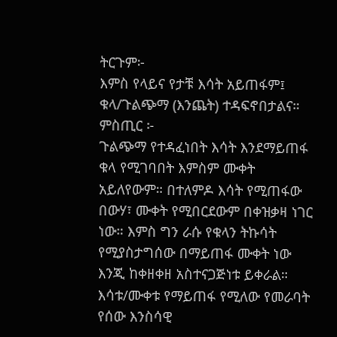ትርጉም፦
እምስ የላይና የታቹ እሳት አይጠፋም፤
ቁላ/ጉልጭማ (እንጨት) ተዳፍኖበታልና።
ምስጢር ፦
ጉልጭማ የተዳፈነበት እሳት እንደማይጠፋ ቁላ የሚገባበት እምስም ሙቀት አይለየውም። በተለምዶ እሳት የሚጠፋው በውሃ፣ ሙቀት የሚበርደውም በቀዝቃዛ ነገር ነው። እምስ ግን ራሱ የቁላን ትኩሳት የሚያስታግሰው በማይጠፋ ሙቀት ነው እንጂ ከቀዘቀዘ አስተናጋጅነቱ ይቀራል።
እሳቱ/ሙቀቱ የማይጠፋ የሚለው የመራባት የሰው እንስሳዊ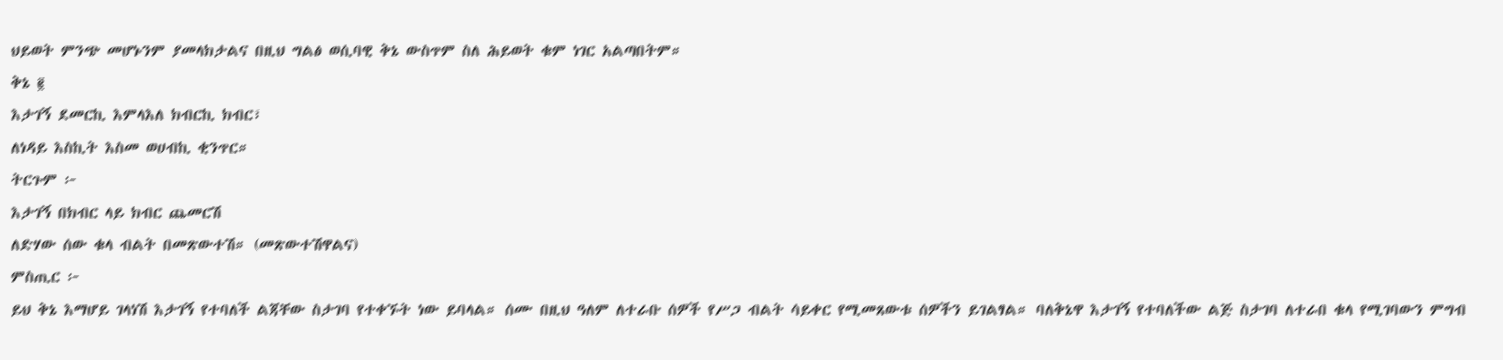ህይወት ምንጭ መሆኑንም ያመላክታልና በዚህ ግልፅ ወሲባዊ ቅኔ ውስጥም ስለ ሕይወት ቁም ነገር አልጣበትም።
ቅኔ ፪
እታገኝ ደመርኪ እምላእለ ክብርኪ ክብር፣
ለነዳይ እስኪት እስመ ወሀብኪ ቂንጥር።
ትርጉም ፦
እታገኝ በክብር ላይ ክብር ጨመርሽ
ለድሃው ሰው ቁላ ብልት በመጽውተሽ። (መጽውተሽዋልና)
ምስጢር ፦
ይህ ቅኔ እማሆይ ገላነሽ እታገኝ የተባለች ልጃቸው ስታገባ የተቀኙት ነው ይባላል። ሰሙ በዚህ ዓለም ለተራቡ ሰዎች የሥጋ ብልት ሳይቀር የሚመጸውቱ ሰዎችን ይገልፃል። ባለቅኔዋ እታገኝ የተባለችው ልጅ ስታገባ ለተራበ ቁላ የሚገባውን ምግብ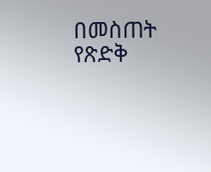በመስጠት የጽድቅ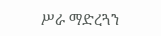ሥራ ማድረጓን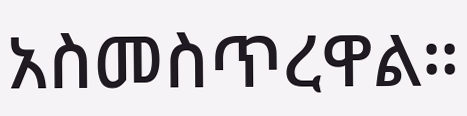አስመስጥረዋል።